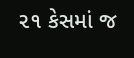૨૧ કેસમાં જ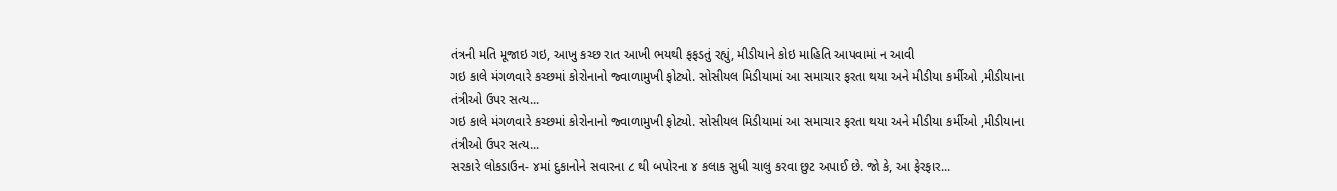તંત્રની મતિ મૂજાઇ ગઇ, આખુ કચ્છ રાત આખી ભયથી ફફડતું રહ્યું, મીડીયાને કોઇ માહિતિ આપવામાં ન આવી
ગઇ કાલે મંગળવારે કચ્છમાં કોરોનાનો જ્વાળામુખી ફોટ્યો. સોસીયલ મિડીયામાં આ સમાચાર ફરતા થયા અને મીડીયા કર્મીઓ ,મીડીયાના તંત્રીઓ ઉપર સત્ય...
ગઇ કાલે મંગળવારે કચ્છમાં કોરોનાનો જ્વાળામુખી ફોટ્યો. સોસીયલ મિડીયામાં આ સમાચાર ફરતા થયા અને મીડીયા કર્મીઓ ,મીડીયાના તંત્રીઓ ઉપર સત્ય...
સરકારે લોકડાઉન- ૪માં દુકાનોને સવારના ૮ થી બપોરના ૪ કલાક સુધી ચાલુ કરવા છુટ અપાઈ છે. જો કે, આ ફેરફાર...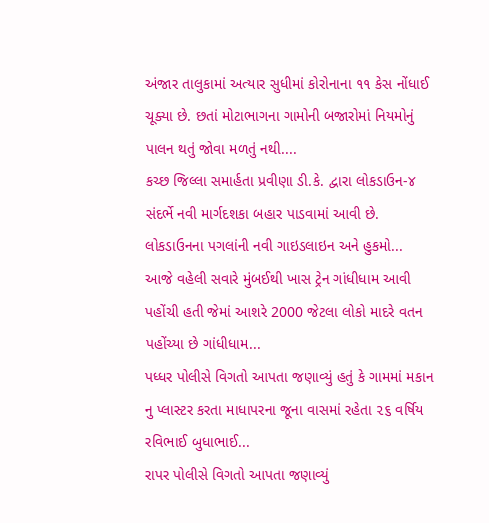અંજાર તાલુકામાં અત્યાર સુધીમાં કોરોનાના ૧૧ કેસ નોંધાઈ ચૂક્યા છે. છતાં મોટાભાગના ગામોની બજારોમાં નિયમોનું પાલન થતું જોવા મળતું નથી....
કચ્છ જિલ્લા સમાર્હતા પ્રવીણા ડી.કે. દ્વારા લોકડાઉન-૪ સંદર્ભે નવી માર્ગદશકા બહાર પાડવામાં આવી છે. લોકડાઉનના પગલાંની નવી ગાઇડલાઇન અને હુકમો...
આજે વહેલી સવારે મુંબઈથી ખાસ ટ્રેન ગાંધીધામ આવી પહોંચી હતી જેમાં આશરે 2000 જેટલા લોકો માદરે વતન પહોંચ્યા છે ગાંધીધામ...
પધ્ધર પોલીસે વિગતો આપતા જણાવ્યું હતું કે ગામમાં મકાન નુ પ્લાસ્ટર કરતા માધાપરના જૂના વાસમાં રહેતા ૨૬ વર્ષિય રવિભાઈ બુધાભાઈ...
રાપર પોલીસે વિગતો આપતા જણાવ્યું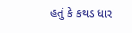હતું કે કથડ ધાર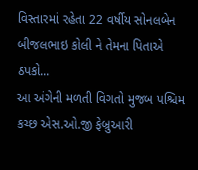વિસ્તારમાં રહેતા 22 વર્ષીય સોનલબેન બીજલભાઇ કોલી ને તેમના પિતાએ ઠપકો...
આ અંગેની મળતી વિગતો મુજબ પશ્ચિમ કચ્છ એસ.ઓ.જી ફેબ્રુઆરી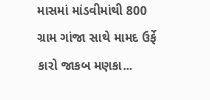માસમાં માંડવીમાંથી 800 ગ્રામ ગાંજા સાથે મામદ ઉર્ફે કારો જાકબ મણકા...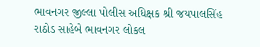ભાવનગર જીલ્લા પોલીસ અધિક્ષક શ્રી જયપાલસિંહ રાઠોડ સાહેબે ભાવનગર લોકલ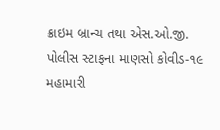ક્રાઇમ બ્રાન્ચ તથા એસ.ઓ.જી. પોલીસ સ્ટાફના માણસો કોવીડ-૧૯ મહામારી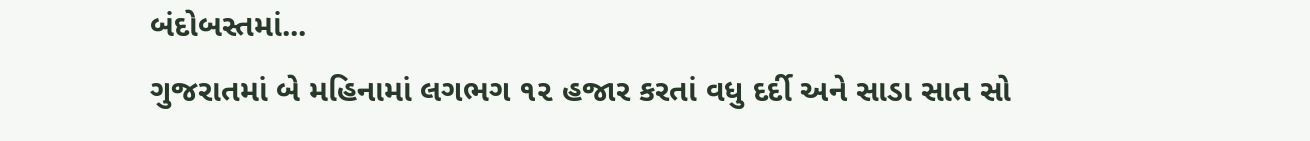બંદોબસ્તમાં...
ગુજરાતમાં બે મહિનામાં લગભગ ૧૨ હજાર કરતાં વધુ દર્દી અને સાડા સાત સો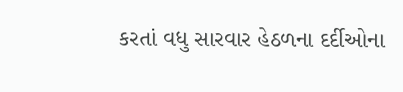કરતાં વધુ સારવાર હેઠળના દર્દીઓના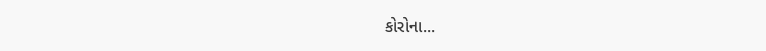કોરોના...